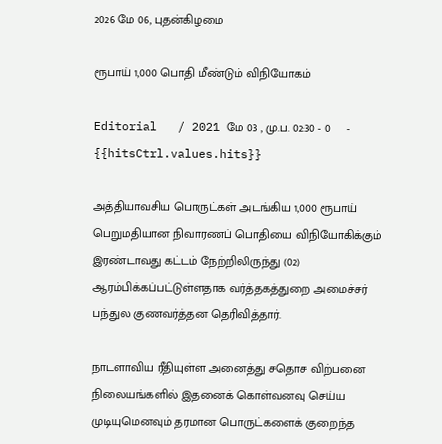2026 மே 06, புதன்கிழமை

ரூபாய் 1,000 பொதி மீண்டும் விநியோகம்

Editorial   / 2021 மே 03 , மு.ப. 02:30 - 0     - {{hitsCtrl.values.hits}}

அத்தியாவசிய பொருட்கள் அடங்கிய 1,000 ரூபாய் பெறுமதியான நிவாரணப் பொதியை விநியோகிக்கும் இரண்டாவது கட்டம் நேற்றிலிருந்து (02) ஆரம்பிக்கப்பட்டுள்ளதாக வர்த்தகத்துறை அமைச்சர் பந்துல குணவர்த்தன தெரிவித்தார்.

நாடளாவிய ரீதியுள்ள அனைத்து சதொச விற்பனை நிலையங்களில் இதனைக் கொள்வனவு செய்ய முடியுமெனவும் தரமான பொருட்களைக் குறைந்த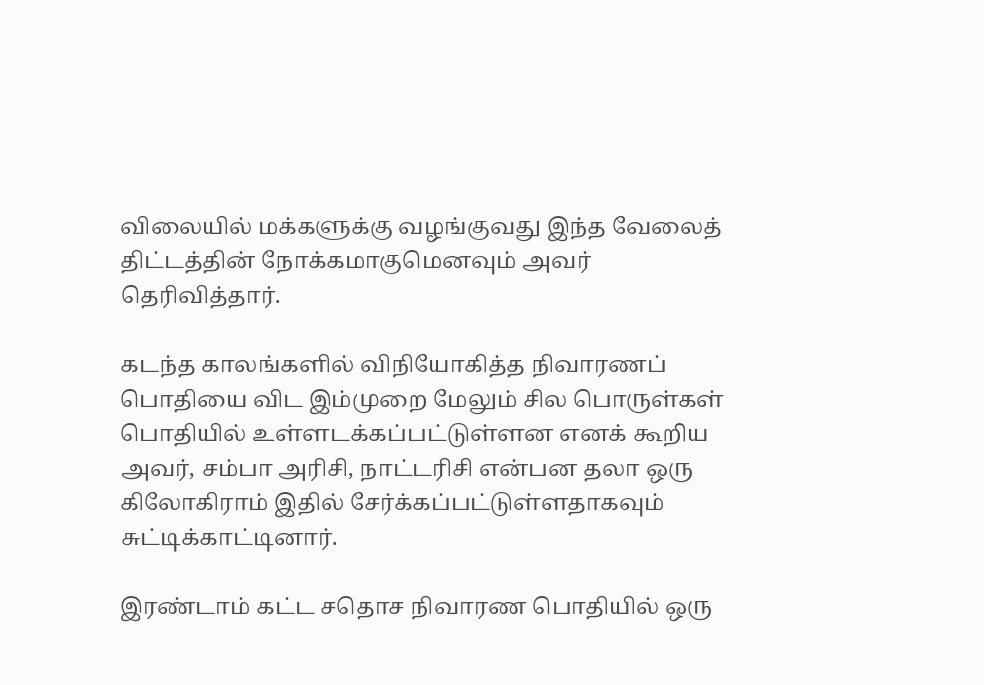விலையில் மக்களுக்கு வழங்குவது இந்த வேலைத் திட்டத்தின் நோக்கமாகுமெனவும் அவர் தெரிவித்தார்.

கடந்த காலங்களில் விநியோகித்த நிவாரணப் பொதியை விட இம்முறை மேலும் சில பொருள்கள் பொதியில் உள்ளடக்கப்பட்டுள்ளன எனக் கூறிய அவர், சம்பா அரிசி, நாட்டரிசி என்பன தலா ஒரு கிலோகிராம் இதில் சேர்க்கப்பட்டுள்ளதாகவும் சுட்டிக்காட்டினார்.

இரண்டாம் கட்ட சதொச நிவாரண பொதியில் ஒரு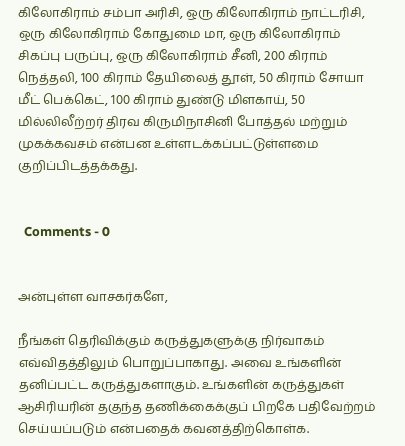கிலோகிராம் சம்பா அரிசி, ஒரு கிலோகிராம் நாட்டரிசி, ஒரு கிலோகிராம் கோதுமை மா, ஒரு கிலோகிராம் சிகப்பு பருப்பு, ஒரு கிலோகிராம் சீனி, 200 கிராம் நெத்தலி, 100 கிராம் தேயிலைத் தூள், 50 கிராம் சோயா மீட் பெக்கெட், 100 கிராம் துண்டு மிளகாய், 50 மில்லிலீற்றர் திரவ கிருமிநாசினி போத்தல் மற்றும் முகக்கவசம் என்பன உள்ளடக்கப்பட்டுள்ளமை குறிப்பிடத்தக்கது.


  Comments - 0


அன்புள்ள வாசகர்களே,

நீங்கள் தெரிவிக்கும் கருத்துகளுக்கு நிர்வாகம் எவ்விதத்திலும் பொறுப்பாகாது. அவை உங்களின் தனிப்பட்ட கருத்துகளாகும். உங்களின் கருத்துகள் ஆசிரியரின் தகுந்த தணிக்கைக்குப் பிறகே பதிவேற்றம் செய்யப்படும் என்பதைக் கவனத்திற்கொள்க.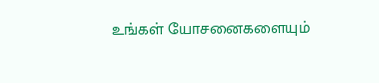உங்கள் யோசனைகளையும்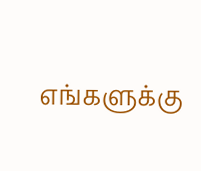எங்களுக்கு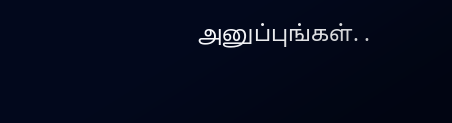அனுப்புங்கள். .